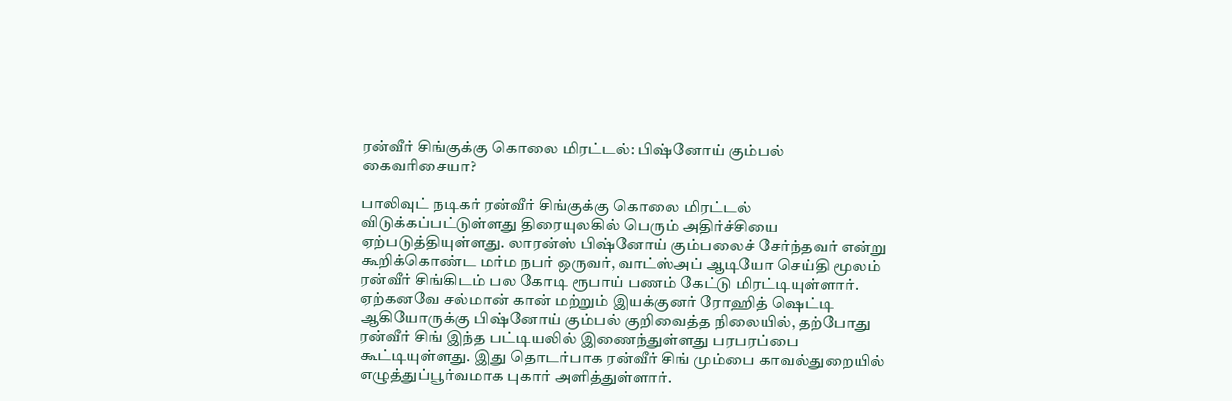ரன்வீர் சிங்குக்கு கொலை மிரட்டல்: பிஷ்னோய் கும்பல் கைவரிசையா?

பாலிவுட் நடிகர் ரன்வீர் சிங்குக்கு கொலை மிரட்டல் விடுக்கப்பட்டுள்ளது திரையுலகில் பெரும் அதிர்ச்சியை ஏற்படுத்தியுள்ளது. லாரன்ஸ் பிஷ்னோய் கும்பலைச் சேர்ந்தவர் என்று கூறிக்கொண்ட மர்ம நபர் ஒருவர், வாட்ஸ்அப் ஆடியோ செய்தி மூலம் ரன்வீர் சிங்கிடம் பல கோடி ரூபாய் பணம் கேட்டு மிரட்டியுள்ளார்.
ஏற்கனவே சல்மான் கான் மற்றும் இயக்குனர் ரோஹித் ஷெட்டி ஆகியோருக்கு பிஷ்னோய் கும்பல் குறிவைத்த நிலையில், தற்போது ரன்வீர் சிங் இந்த பட்டியலில் இணைந்துள்ளது பரபரப்பை கூட்டியுள்ளது. இது தொடர்பாக ரன்வீர் சிங் மும்பை காவல்துறையில் எழுத்துப்பூர்வமாக புகார் அளித்துள்ளார்.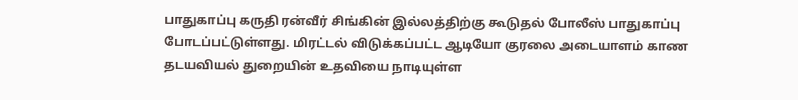பாதுகாப்பு கருதி ரன்வீர் சிங்கின் இல்லத்திற்கு கூடுதல் போலீஸ் பாதுகாப்பு போடப்பட்டுள்ளது. மிரட்டல் விடுக்கப்பட்ட ஆடியோ குரலை அடையாளம் காண தடயவியல் துறையின் உதவியை நாடியுள்ள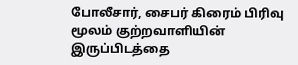போலீசார், சைபர் கிரைம் பிரிவு மூலம் குற்றவாளியின் இருப்பிடத்தை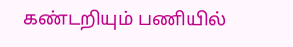கண்டறியும் பணியில்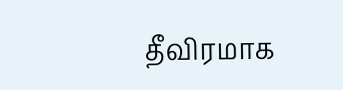தீவிரமாக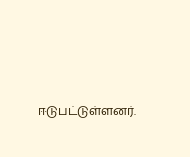ஈடுபட்டுள்ளனர்.